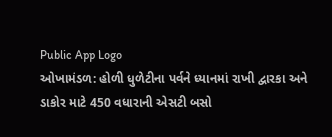Public App Logo
ઓખામંડળ: હોળી ધુળેટીના પર્વને ધ્યાનમાં રાખી દ્વારકા અને ડાકોર માટે 450 વધારાની એસટી બસો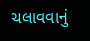ચલાવવાનું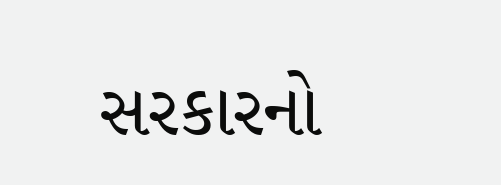સરકારનો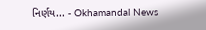નિર્ણય... - Okhamandal News